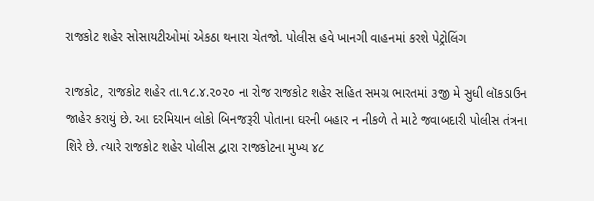રાજકોટ શહેર સોસાયટીઓમાં એકઠા થનારા ચેતજો. પોલીસ હવે ખાનગી વાહનમાં કરશે પેટ્રોલિંગ

રાજકોટ, રાજકોટ શહેર તા.૧૮.૪.૨૦૨૦ ના રોજ રાજકોટ શહેર સહિત સમગ્ર ભારતમાં ૩જી મે સુધી લૉકડાઉન જાહેર કરાયું છે. આ દરમિયાન લોકો બિનજરૂરી પોતાના ઘરની બહાર ન નીકળે તે માટે જવાબદારી પોલીસ તંત્રના શિરે છે. ત્યારે રાજકોટ શહેર પોલીસ દ્વારા રાજકોટના મુખ્ય ૪૮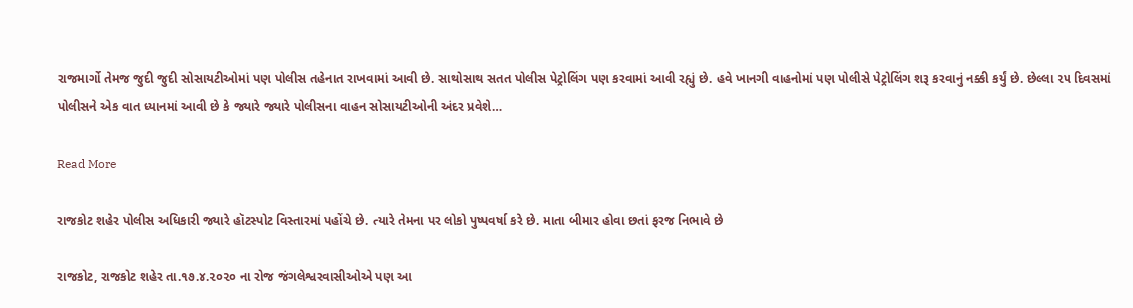રાજમાર્ગો તેમજ જુદી જુદી સોસાયટીઓમાં પણ પોલીસ તહેનાત રાખવામાં આવી છે. સાથોસાથ સતત પોલીસ પેટ્રોલિંગ પણ કરવામાં આવી રહ્યું છે. હવે ખાનગી વાહનોમાં પણ પોલીસે પેટ્રોલિંગ શરૂ કરવાનું નક્કી કર્યું છે. છેલ્લા ૨૫ દિવસમાં પોલીસને એક વાત ધ્યાનમાં આવી છે કે જ્યારે જ્યારે પોલીસના વાહન સોસાયટીઓની અંદર પ્રવેશે…

Read More

રાજકોટ શહેર પોલીસ અધિકારી જ્યારે હૉટસ્પોટ વિસ્તારમાં પહોંચે છે. ત્યારે તેમના પર લોકો પુષ્પવર્ષા કરે છે. માતા બીમાર હોવા છતાં ફરજ નિભાવે છે

રાજકોટ, રાજકોટ શહેર તા.૧૭.૪.૨૦૨૦ ના રોજ જંગલેશ્વરવાસીઓએ પણ આ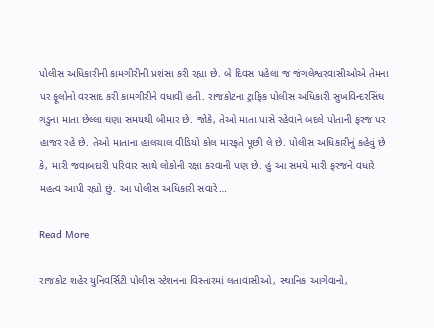પોલીસ અધિકારીની કામગીરીની પ્રશંસા કરી રહ્યા છે. બે દિવસ પહેલા જ જંગલેશ્વરવાસીઓએ તેમના પર ફૂલોનો વરસાદ કરી કામગીરીને વધાવી હતી. રાજકોટના ટ્રાફિક પોલીસ અધિકારી સુખવિન્દરસિંઘ ગડુના માતા છેલ્લા ઘણા સમયથી બીમાર છે. જોકે, તેઓ માતા પાસે રહેવાને બદલે પોતાની ફરજ પર હાજર રહે છે. તેઓ માતાના હાલચાલ વીડિયો કોલ મારફતે પૂછી લે છે. પોલીસ અધિકારીનું કહેવું છે કે, મારી જવાબદારી પરિવાર સાથે લોકોની રક્ષા કરવાની પણ છે. હું આ સમયે મારી ફરજને વધારે મહત્વ આપી રહ્યો છું. આ પોલીસ અધિકારી સવારે…

Read More

રાજકોટ શહેર યુનિવર્સિટી પોલીસ સ્ટેશનના વિસ્તારમાં લતાવાસીઓ, સ્થાનિક આગેવાનો,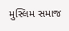મુસ્લિમ સમાજ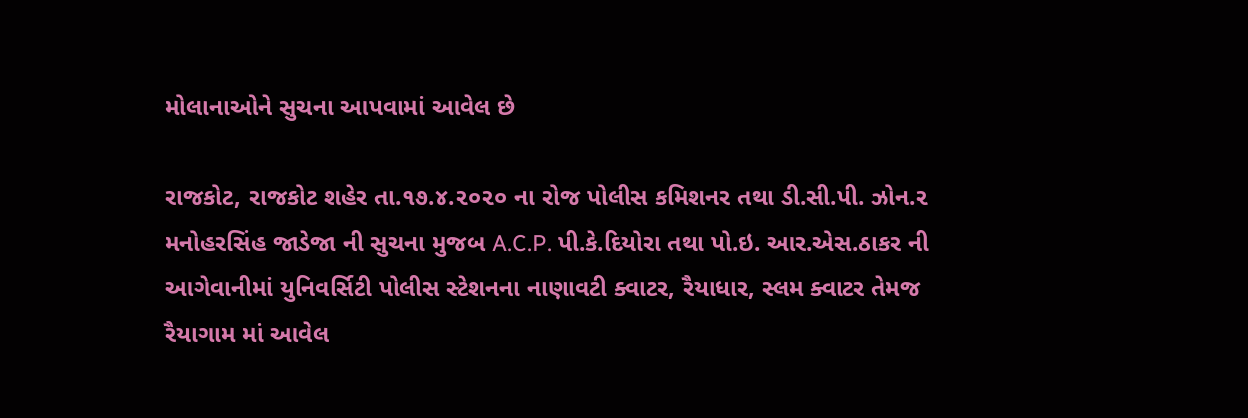મોલાનાઓને સુચના આપવામાં આવેલ છે

રાજકોટ, રાજકોટ શહેર તા.૧૭.૪.૨૦૨૦ ના રોજ પોલીસ કમિશનર તથા ડી.સી.પી. ઝોન.૨ મનોહરસિંહ જાડેજા ની સુચના મુજબ A.C.P. પી.કે.દિયોરા તથા પો.ઇ. આર.એસ.ઠાકર ની આગેવાનીમાં યુનિવર્સિટી પોલીસ સ્ટેશનના નાણાવટી ક્વાટર, રૈયાધાર, સ્લમ ક્વાટર તેમજ રૈયાગામ માં આવેલ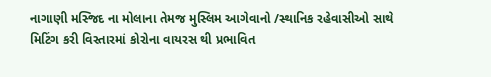નાગાણી મસ્જિદ ના મોલાના તેમજ મુસ્લિમ આગેવાનો /સ્થાનિક રહેવાસીઓ સાથે મિટિંગ કરી વિસ્તારમાં કોરોના વાયરસ થી પ્રભાવિત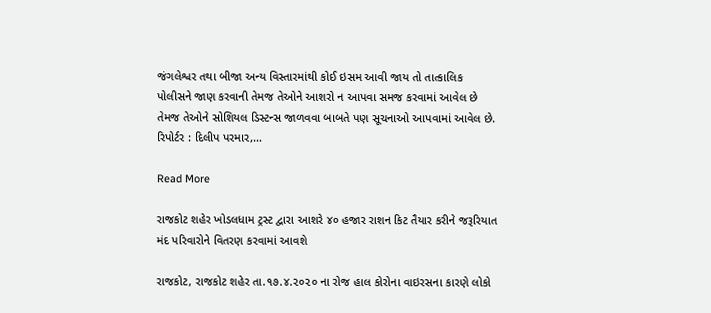જંગલેશ્વર તથા બીજા અન્ય વિસ્તારમાંથી કોઈ ઇસમ આવી જાય તો તાત્કાલિક પોલીસને જાણ કરવાની તેમજ તેઓને આશરો ન આપવા સમજ કરવામાં આવેલ છે તેમજ તેઓને સોશિયલ ડિસ્ટન્સ જાળવવા બાબતે પણ સૂચનાઓ આપવામાં આવેલ છે. રિપોર્ટર : દિલીપ પરમાર,…

Read More

રાજકોટ શહેર ખોડલધામ ટ્રસ્ટ દ્વારા આશરે ૪૦ હજાર રાશન કિટ તૈયાર કરીને જરૂરિયાત મંદ પરિવારોને વિતરણ કરવામાં આવશે

રાજકોટ, રાજકોટ શહેર તા.૧૭.૪.૨૦૨૦ ના રોજ હાલ કોરોના વાઇરસના કારણે લોકો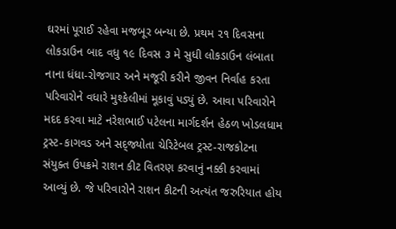ઘરમાં પૂરાઈ રહેવા મજબૂર બન્યા છે. પ્રથમ ૨૧ દિવસના લોકડાઉન બાદ વધુ ૧૯ દિવસ ૩ મે સુધી લોકડાઉન લંબાતા નાના ધંધા-રોજગાર અને મજૂરી કરીને જીવન નિર્વાહ કરતા પરિવારોને વધારે મુશ્કેલીમાં મૂકાવું પડ્યું છે. આવા પરિવારોને મદદ કરવા માટે નરેશભાઈ પટેલના માર્ગદર્શન હેઠળ ખોડલધામ ટ્રસ્ટ-કાગવડ અને સદ્જ્યોતા ચેરિટેબલ ટ્રસ્ટ-રાજકોટના સંયુક્ત ઉપક્રમે રાશન કીટ વિતરણ કરવાનું નક્કી કરવામાં આવ્યું છે. જે પરિવારોને રાશન કીટની અત્યંત જરુરિયાત હોય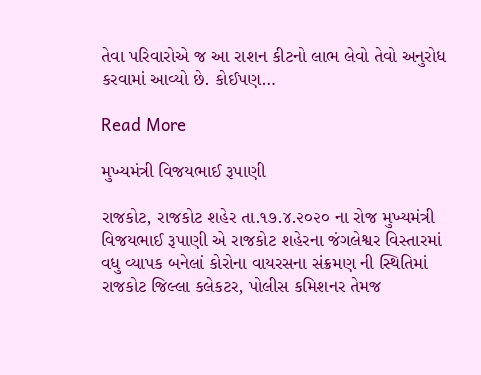તેવા પરિવારોએ જ આ રાશન કીટનો લાભ લેવો તેવો અનુરોધ કરવામાં આવ્યો છે. કોઈપણ…

Read More

મુખ્યમંત્રી વિજયભાઈ રૂપાણી

રાજકોટ, રાજકોટ શહેર તા.૧૭.૪.૨૦૨૦ ના રોજ મુખ્યમંત્રી વિજયભાઈ રૂપાણી એ રાજકોટ શહેરના જંગલેશ્વર વિસ્તારમાં વધુ વ્યાપક બનેલાં કોરોના વાયરસના સંક્રમણ ની સ્થિતિમાં રાજકોટ જિલ્લા કલેકટર, પોલીસ કમિશનર તેમજ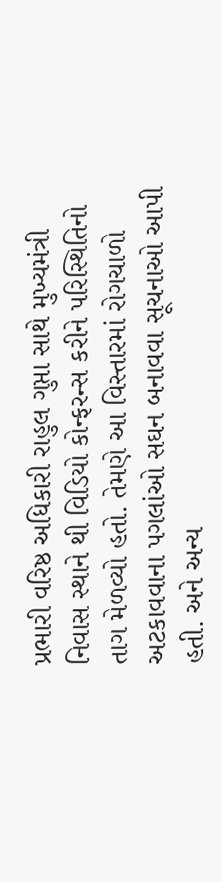પ્રભારી વરિષ્ઠ અધિકારી રાહુલ ગુપ્તા સાથે મુખ્યમંત્રી નિવાસ સ્થાને થી વિડિયો કોન્ફરન્સ કરીને પરિસ્થિતિનો તાગ મેળવ્યો હતો. તેમણે આ વિસ્તારમાં રોગચાળો અટકાવવાના પગલાંઓ સઘન બનાવવા સૂચનાઓ આપી હતી. અને અન્ય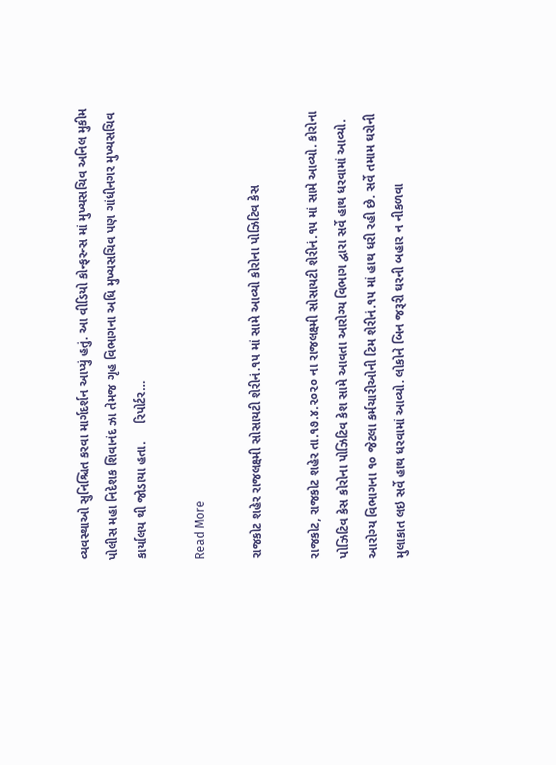વ્યવસ્થાઓ સુનિશ્ચિત કરવા માર્ગદર્શન આપ્યું હતું. આ વીડિયો કોન્ફરન્સ માં મુખ્યસચિવ અનિલ મુકીમ પોલીસ મહા નિદેશક શિવાનંદ ઝા તેમજ ગૃહ વિભાગના અધિ મુખ્યસચિવ પણ ગાંધીનગર મુખ્યસચિવ કાર્યાલય થી જોડાયા હતા.     રિપોર્ટર…

Read More

રાજકોટ શહેર રાજલક્ષ્મી સોસાયટી શેરીનં.૧૫ માં સામે આવ્યો કોરોના પોઝિટિવ કેસ

રાજકોટ, રાજકોટ શહેર તા.૧૭.૪.૨૦૨૦ ના રાજલક્ષ્મી સોસાયટી શેરીનં.૧૫ માં સામે આવ્યો. કોરોના પોઝિટિવ કેસ કોરોના પોઝિટિવ કેશ સામે આવતા આરોગ્ય વિભાગ દ્વારા સર્વે હાથ ધરવામાં આવ્યો. આરોગ્ય વિભાગના ૧૦ જેટલા કર્મચારીઓની ટિમ શેરીનં.૧૫ માં હાથ ધરી રહી છે. સર્વે તમામ ઘરોની મુલાકાત લઇ સર્વે હાથ ધરવામાં આવ્યો. લોકોને બિન જરૂરી ઘરની બહાર ન નીકળવા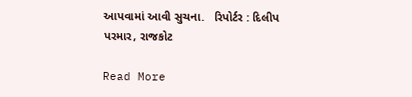આપવામાં આવી સુચના.   રિપોર્ટર : દિલીપ પરમાર, રાજકોટ

Read More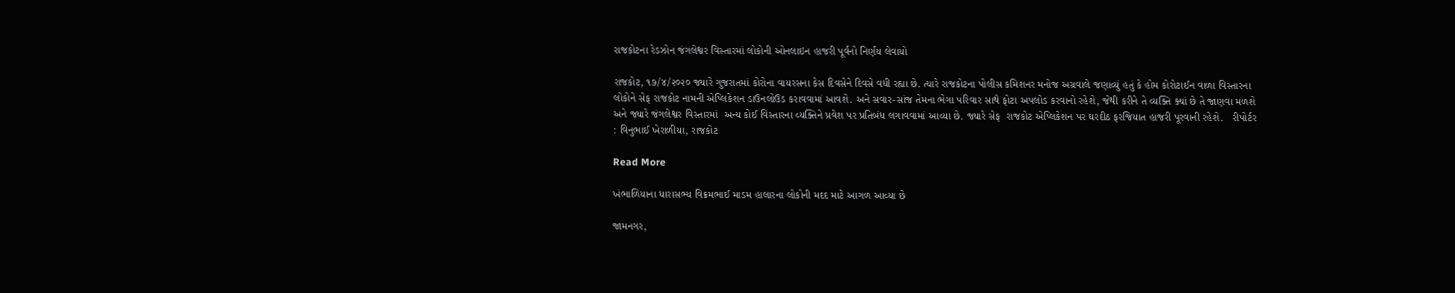રાજકોટના રેડઝોન જંગલેશ્વર વિસ્તારમાં લોકોની ઓનલાઇન હાજરી પૂર્વનો નિર્ણય લેવાયો

રાજકોટ, ૧૭/૪/૨૦૨૦ જ્યારે ગુજરાતમાં કોરોના વાયરસના કેસ દિવસેને દિવસે વધી રહ્યા છે. ત્યારે રાજકોટના પોલીસ કમિશનર મનોજ અગ્રવાલે જણાવ્યું હતું કે હોમ કોરોટાઈન વાળા વિસ્તારના લોકોને સેફ રાજકોટ નામની એપ્લિકેશન ડાઉનલોઉડ કરાવવામાં આવશે. અને સવાર-સાંજ તેમના ભેગા પરિવાર સાથે ફોટા અપલોડ કરવાનો રહેશે, જેથી કરીને તે વ્યક્તિ ક્યાં છે તે જાણવા મળશે અને જ્યારે જંગલેશ્વર વિસ્તારમાં  અન્ય કોઈ વિસ્તારના વ્યક્તિને પ્રવેશ પર પ્રતિબંધ લગાવવામાં આવ્યા છે. જ્યારે સેફ  રાજકોટ એપ્લિકેશન પર ઘરદીઠ ફરજિયાત હાજરી પૂરવાની રહેશે.   રીપોર્ટર : વિનુભાઈ ખેરાળીયા, રાજકોટ

Read More

ખંભાળિયાના ધારાસભ્ય વિક્રમભાઈ માડમ હાલારના લોકોની મદદ માટે આગળ આવ્યા છે

જામનગર,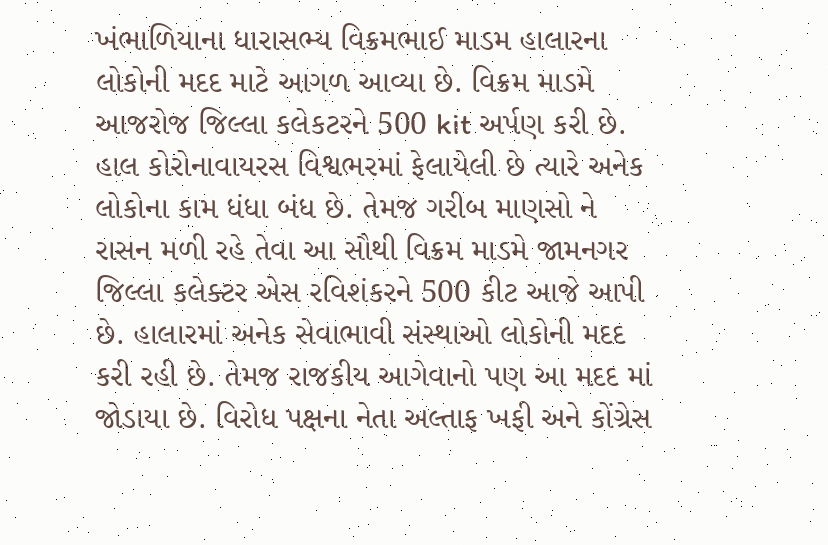ખંભાળિયાના ધારાસભ્ય વિક્રમભાઈ માડમ હાલારના લોકોની મદદ માટે આગળ આવ્યા છે. વિક્રમ માડમે આજરોજ જિલ્લા કલેકટરને 500 kit અર્પણ કરી છે. હાલ કોરોનાવાયરસ વિશ્વભરમાં ફેલાયેલી છે ત્યારે અનેક લોકોના કામ ધંધા બંધ છે. તેમજ ગરીબ માણસો ને રાસન મળી રહે તેવા આ સૌથી વિક્રમ માડમે જામનગર જિલ્લા કલેક્ટર એસ રવિશંકરને 500 કીટ આજે આપી છે. હાલારમાં અનેક સેવાભાવી સંસ્થાઓ લોકોની મદદ કરી રહી છે. તેમજ રાજકીય આગેવાનો પણ આ મદદ માં જોડાયા છે. વિરોધ પક્ષના નેતા અલ્તાફ ખફી અને કોંગ્રેસ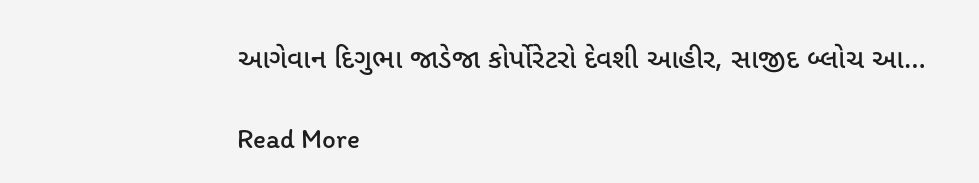આગેવાન દિગુભા જાડેજા કોર્પોરેટરો દેવશી આહીર, સાજીદ બ્લોચ આ…

Read More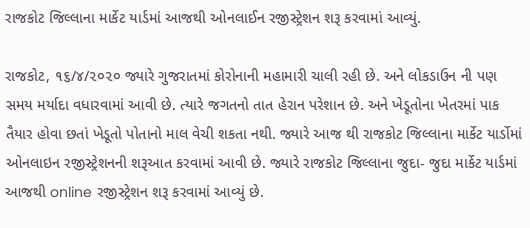રાજકોટ જિલ્લાના માર્કેટ યાર્ડમાં આજથી ઓનલાઈન રજીસ્ટ્રેશન શરૂ કરવામાં આવ્યું.

રાજકોટ, ૧૬/૪/૨૦૨૦ જ્યારે ગુજરાતમાં કોરોનાની મહામારી ચાલી રહી છે. અને લોકડાઉન ની પણ સમય મર્યાદા વધારવામાં આવી છે. ત્યારે જગતનો તાત હેરાન પરેશાન છે. અને ખેડૂતોના ખેતરમાં પાક તૈયાર હોવા છતાં ખેડૂતો પોતાનો માલ વેચી શકતા નથી. જ્યારે આજ થી રાજકોટ જિલ્લાના માર્કેટ યાર્ડોમાં ઓનલાઇન રજીસ્ટ્રેશનની શરૂઆત કરવામાં આવી છે. જ્યારે રાજકોટ જિલ્લાના જુદા- જુદા માર્કેટ યાર્ડમાં આજથી online રજીસ્ટ્રેશન શરૂ કરવામાં આવ્યું છે.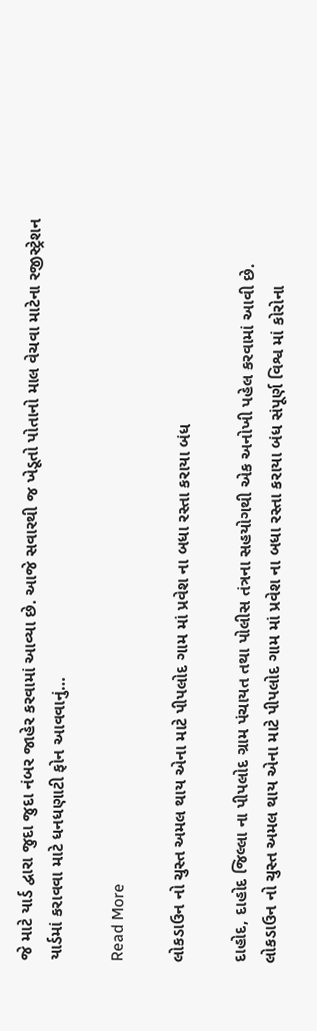જે માટે યાર્ડ દ્વારા જુદા જુદા નંબર જાહેર કરવામાં આવ્યા છે. આજે સવારથી જ ખેડૂતો પોતાનો માલ વેચવા માટેના રજીસ્ટ્રેશન યાર્ડમાં કરાવવા માટે ધનધણાટી ફોન આવવાનું…

Read More

લોકડાઉન નો ચુસ્ત અમલ થાય એના માટે પીપલોદ ગામ માં પ્રવેશ ના બધા રસ્તા કરાયા બંધ

દાહોદ, દાહોદ જિલ્લા ના પીપલોદ ગ્રામ પંચાયત તથા પોલીસ તંત્રના સહયોગથી એક અનોખી પહેલ કરવામાં આવી છે. લોકડાઉન નો ચુસ્ત અમલ થાય એના માટે પીપલોદ ગામ માં પ્રવેશ ના બધા રસ્તા કરાયા બંધ સંપૂર્ણ વિશ્વ માં કોરોના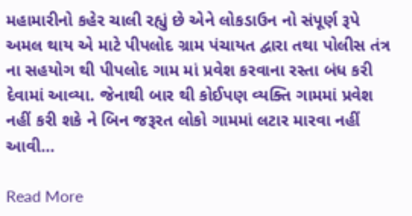મહામારીનો કહેર ચાલી રહ્યું છે એને લોકડાઉન નો સંપૂર્ણ રૂપે અમલ થાય એ માટે પીપલોદ ગ્રામ પંચાયત દ્વારા તથા પોલીસ તંત્ર ના સહયોગ થી પીપલોદ ગામ માં પ્રવેશ કરવાના રસ્તા બંધ કરી દેવામાં આવ્યા. જેનાથી બાર થી કોઈપણ વ્યક્તિ ગામમાં પ્રવેશ નહીં કરી શકે ને બિન જરૂરત લોકો ગામમાં લટાર મારવા નહીં આવી…

Read More